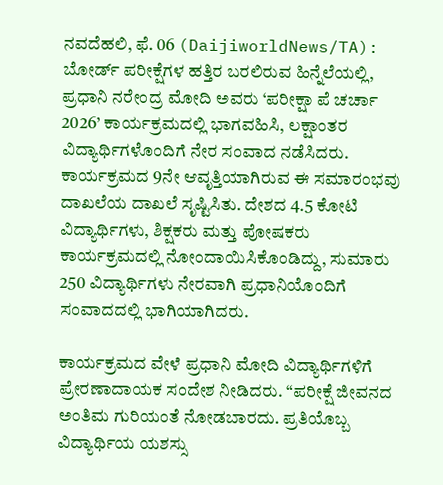ನವದೆಹಲಿ, ಫೆ. 06 (DaijiworldNews/TA): ಬೋರ್ಡ್ ಪರೀಕ್ಷೆಗಳ ಹತ್ತಿರ ಬರಲಿರುವ ಹಿನ್ನೆಲೆಯಲ್ಲಿ, ಪ್ರಧಾನಿ ನರೇಂದ್ರ ಮೋದಿ ಅವರು ‘ಪರೀಕ್ಷಾ ಪೆ ಚರ್ಚಾ 2026’ ಕಾರ್ಯಕ್ರಮದಲ್ಲಿ ಭಾಗವಹಿಸಿ, ಲಕ್ಷಾಂತರ ವಿದ್ಯಾರ್ಥಿಗಳೊಂದಿಗೆ ನೇರ ಸಂವಾದ ನಡೆಸಿದರು. ಕಾರ್ಯಕ್ರಮದ 9ನೇ ಆವೃತ್ತಿಯಾಗಿರುವ ಈ ಸಮಾರಂಭವು ದಾಖಲೆಯ ದಾಖಲೆ ಸೃಷ್ಟಿಸಿತು. ದೇಶದ 4.5 ಕೋಟಿ ವಿದ್ಯಾರ್ಥಿಗಳು, ಶಿಕ್ಷಕರು ಮತ್ತು ಪೋಷಕರು ಕಾರ್ಯಕ್ರಮದಲ್ಲಿ ನೋಂದಾಯಿಸಿಕೊಂಡಿದ್ದು, ಸುಮಾರು 250 ವಿದ್ಯಾರ್ಥಿಗಳು ನೇರವಾಗಿ ಪ್ರಧಾನಿಯೊಂದಿಗೆ ಸಂವಾದದಲ್ಲಿ ಭಾಗಿಯಾಗಿದರು.

ಕಾರ್ಯಕ್ರಮದ ವೇಳೆ ಪ್ರಧಾನಿ ಮೋದಿ ವಿದ್ಯಾರ್ಥಿಗಳಿಗೆ ಪ್ರೇರಣಾದಾಯಕ ಸಂದೇಶ ನೀಡಿದರು. “ಪರೀಕ್ಷೆ ಜೀವನದ ಅಂತಿಮ ಗುರಿಯಂತೆ ನೋಡಬಾರದು. ಪ್ರತಿಯೊಬ್ಬ ವಿದ್ಯಾರ್ಥಿಯ ಯಶಸ್ಸು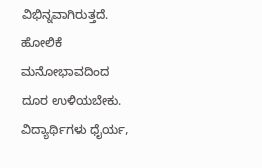ವಿಭಿನ್ನವಾಗಿರುತ್ತದೆ. ಹೋಲಿಕೆ ಮನೋಭಾವದಿಂದ ದೂರ ಉಳಿಯಬೇಕು. ವಿದ್ಯಾರ್ಥಿಗಳು ಧೈರ್ಯ,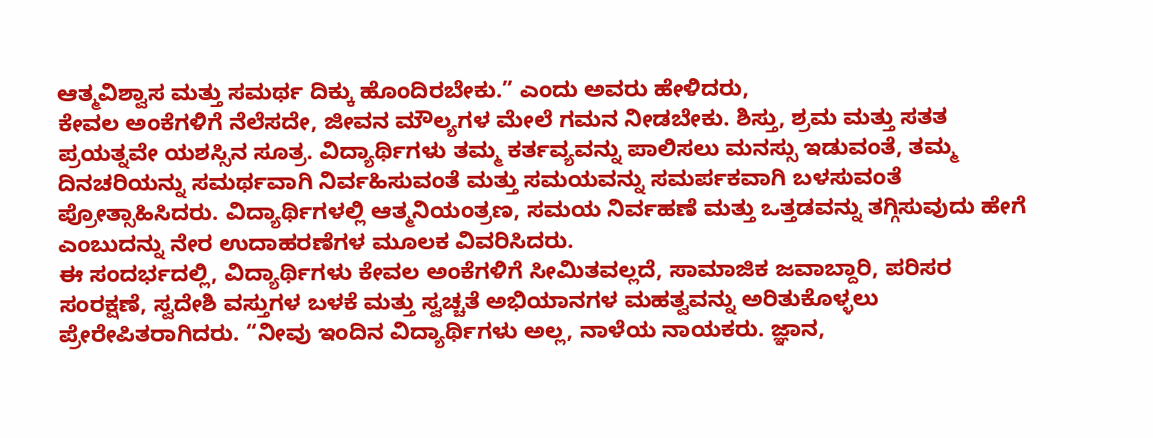ಆತ್ಮವಿಶ್ವಾಸ ಮತ್ತು ಸಮರ್ಥ ದಿಕ್ಕು ಹೊಂದಿರಬೇಕು.” ಎಂದು ಅವರು ಹೇಳಿದರು,
ಕೇವಲ ಅಂಕೆಗಳಿಗೆ ನೆಲೆಸದೇ, ಜೀವನ ಮೌಲ್ಯಗಳ ಮೇಲೆ ಗಮನ ನೀಡಬೇಕು. ಶಿಸ್ತು, ಶ್ರಮ ಮತ್ತು ಸತತ ಪ್ರಯತ್ನವೇ ಯಶಸ್ಸಿನ ಸೂತ್ರ. ವಿದ್ಯಾರ್ಥಿಗಳು ತಮ್ಮ ಕರ್ತವ್ಯವನ್ನು ಪಾಲಿಸಲು ಮನಸ್ಸು ಇಡುವಂತೆ, ತಮ್ಮ ದಿನಚರಿಯನ್ನು ಸಮರ್ಥವಾಗಿ ನಿರ್ವಹಿಸುವಂತೆ ಮತ್ತು ಸಮಯವನ್ನು ಸಮರ್ಪಕವಾಗಿ ಬಳಸುವಂತೆ ಪ್ರೋತ್ಸಾಹಿಸಿದರು. ವಿದ್ಯಾರ್ಥಿಗಳಲ್ಲಿ ಆತ್ಮನಿಯಂತ್ರಣ, ಸಮಯ ನಿರ್ವಹಣೆ ಮತ್ತು ಒತ್ತಡವನ್ನು ತಗ್ಗಿಸುವುದು ಹೇಗೆ ಎಂಬುದನ್ನು ನೇರ ಉದಾಹರಣೆಗಳ ಮೂಲಕ ವಿವರಿಸಿದರು.
ಈ ಸಂದರ್ಭದಲ್ಲಿ, ವಿದ್ಯಾರ್ಥಿಗಳು ಕೇವಲ ಅಂಕೆಗಳಿಗೆ ಸೀಮಿತವಲ್ಲದೆ, ಸಾಮಾಜಿಕ ಜವಾಬ್ದಾರಿ, ಪರಿಸರ ಸಂರಕ್ಷಣೆ, ಸ್ವದೇಶಿ ವಸ್ತುಗಳ ಬಳಕೆ ಮತ್ತು ಸ್ವಚ್ಚತೆ ಅಭಿಯಾನಗಳ ಮಹತ್ವವನ್ನು ಅರಿತುಕೊಳ್ಳಲು ಪ್ರೇರೇಪಿತರಾಗಿದರು. “ನೀವು ಇಂದಿನ ವಿದ್ಯಾರ್ಥಿಗಳು ಅಲ್ಲ, ನಾಳೆಯ ನಾಯಕರು. ಜ್ಞಾನ,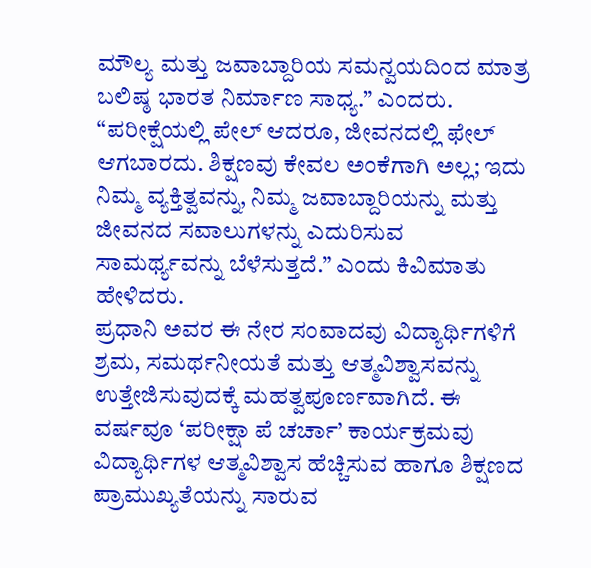ಮೌಲ್ಯ ಮತ್ತು ಜವಾಬ್ದಾರಿಯ ಸಮನ್ವಯದಿಂದ ಮಾತ್ರ ಬಲಿಷ್ಠ ಭಾರತ ನಿರ್ಮಾಣ ಸಾಧ್ಯ.” ಎಂದರು.
“ಪರೀಕ್ಷೆಯಲ್ಲಿ ಪೇಲ್ ಆದರೂ, ಜೀವನದಲ್ಲಿ ಫೇಲ್ ಆಗಬಾರದು. ಶಿಕ್ಷಣವು ಕೇವಲ ಅಂಕೆಗಾಗಿ ಅಲ್ಲ; ಇದು ನಿಮ್ಮ ವ್ಯಕ್ತಿತ್ವವನ್ನು, ನಿಮ್ಮ ಜವಾಬ್ದಾರಿಯನ್ನು ಮತ್ತು ಜೀವನದ ಸವಾಲುಗಳನ್ನು ಎದುರಿಸುವ ಸಾಮರ್ಥ್ಯವನ್ನು ಬೆಳೆಸುತ್ತದೆ.” ಎಂದು ಕಿವಿಮಾತು ಹೇಳಿದರು.
ಪ್ರಧಾನಿ ಅವರ ಈ ನೇರ ಸಂವಾದವು ವಿದ್ಯಾರ್ಥಿಗಳಿಗೆ ಶ್ರಮ, ಸಮರ್ಥನೀಯತೆ ಮತ್ತು ಆತ್ಮವಿಶ್ವಾಸವನ್ನು ಉತ್ತೇಜಿಸುವುದಕ್ಕೆ ಮಹತ್ವಪೂರ್ಣವಾಗಿದೆ. ಈ ವರ್ಷವೂ ‘ಪರೀಕ್ಷಾ ಪೆ ಚರ್ಚಾ’ ಕಾರ್ಯಕ್ರಮವು ವಿದ್ಯಾರ್ಥಿಗಳ ಆತ್ಮವಿಶ್ವಾಸ ಹೆಚ್ಚಿಸುವ ಹಾಗೂ ಶಿಕ್ಷಣದ ಪ್ರಾಮುಖ್ಯತೆಯನ್ನು ಸಾರುವ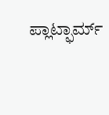ಪ್ಲಾಟ್ಫಾರ್ಮ್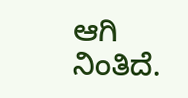ಆಗಿ ನಿಂತಿದೆ.